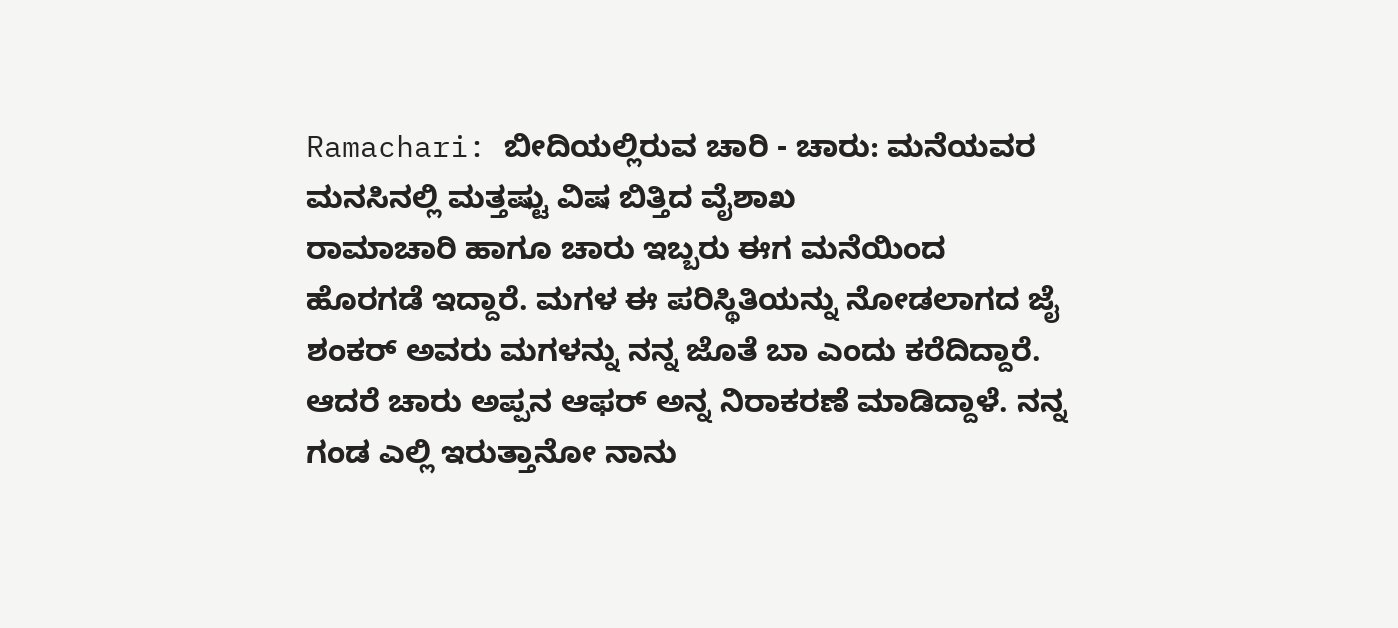Ramachari: ಬೀದಿಯಲ್ಲಿರುವ ಚಾರಿ - ಚಾರು: ಮನೆಯವರ ಮನಸಿನಲ್ಲಿ ಮತ್ತಷ್ಟು ವಿಷ ಬಿತ್ತಿದ ವೈಶಾಖ
ರಾಮಾಚಾರಿ ಹಾಗೂ ಚಾರು ಇಬ್ಬರು ಈಗ ಮನೆಯಿಂದ ಹೊರಗಡೆ ಇದ್ದಾರೆ. ಮಗಳ ಈ ಪರಿಸ್ಥಿತಿಯನ್ನು ನೋಡಲಾಗದ ಜೈ ಶಂಕರ್ ಅವರು ಮಗಳನ್ನು ನನ್ನ ಜೊತೆ ಬಾ ಎಂದು ಕರೆದಿದ್ದಾರೆ. ಆದರೆ ಚಾರು ಅಪ್ಪನ ಆಫರ್ ಅನ್ನ ನಿರಾಕರಣೆ ಮಾಡಿದ್ದಾಳೆ. ನನ್ನ ಗಂಡ ಎಲ್ಲಿ ಇರುತ್ತಾನೋ ನಾನು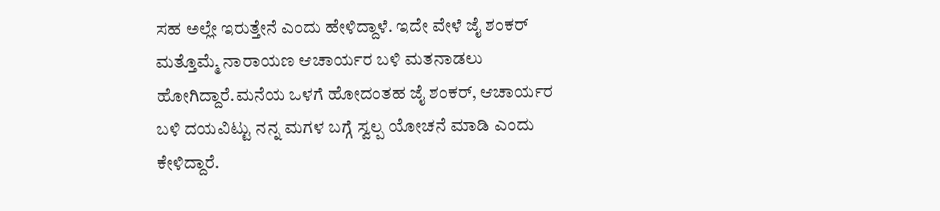ಸಹ ಅಲ್ಲೇ ಇರುತ್ತೇನೆ ಎಂದು ಹೇಳಿದ್ದಾಳೆ. ಇದೇ ವೇಳೆ ಜೈ ಶಂಕರ್ ಮತ್ತೊಮ್ಮೆ ನಾರಾಯಣ ಆಚಾರ್ಯರ ಬಳಿ ಮತನಾಡಲು ಹೋಗಿದ್ದಾರೆ.ಮನೆಯ ಒಳಗೆ ಹೋದಂತಹ ಜೈ ಶಂಕರ್, ಆಚಾರ್ಯರ ಬಳಿ ದಯವಿಟ್ಟು ನನ್ನ ಮಗಳ ಬಗ್ಗೆ ಸ್ವಲ್ಪ ಯೋಚನೆ ಮಾಡಿ ಎಂದು ಕೇಳಿದ್ದಾರೆ.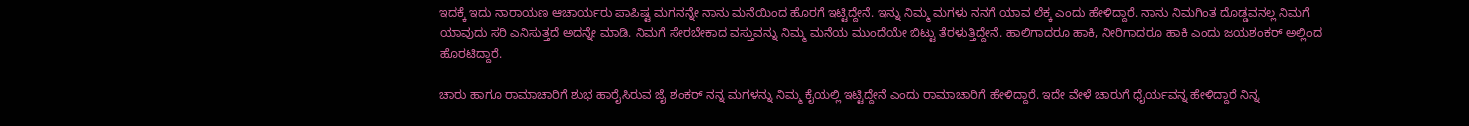ಇದಕ್ಕೆ ಇದು ನಾರಾಯಣ ಆಚಾರ್ಯರು ಪಾಪಿಷ್ಟ ಮಗನನ್ನೇ ನಾನು ಮನೆಯಿಂದ ಹೊರಗೆ ಇಟ್ಟಿದ್ದೇನೆ. ಇನ್ನು ನಿಮ್ಮ ಮಗಳು ನನಗೆ ಯಾವ ಲೆಕ್ಕ ಎಂದು ಹೇಳಿದ್ದಾರೆ. ನಾನು ನಿಮಗಿಂತ ದೊಡ್ಡವನಲ್ಲ ನಿಮಗೆ ಯಾವುದು ಸರಿ ಎನಿಸುತ್ತದೆ ಅದನ್ನೇ ಮಾಡಿ. ನಿಮಗೆ ಸೇರಬೇಕಾದ ವಸ್ತುವನ್ನು ನಿಮ್ಮ ಮನೆಯ ಮುಂದೆಯೇ ಬಿಟ್ಟು ತೆರಳುತ್ತಿದ್ದೇನೆ. ಹಾಲಿಗಾದರೂ ಹಾಕಿ, ನೀರಿಗಾದರೂ ಹಾಕಿ ಎಂದು ಜಯಶಂಕರ್ ಅಲ್ಲಿಂದ ಹೊರಟಿದ್ದಾರೆ.

ಚಾರು ಹಾಗೂ ರಾಮಾಚಾರಿಗೆ ಶುಭ ಹಾರೈಸಿರುವ ಜೈ ಶಂಕರ್ ನನ್ನ ಮಗಳನ್ನು ನಿಮ್ಮ ಕೈಯಲ್ಲಿ ಇಟ್ಟಿದ್ದೇನೆ ಎಂದು ರಾಮಾಚಾರಿಗೆ ಹೇಳಿದ್ದಾರೆ. ಇದೇ ವೇಳೆ ಚಾರುಗೆ ಧೈರ್ಯವನ್ನ ಹೇಳಿದ್ದಾರೆ ನಿನ್ನ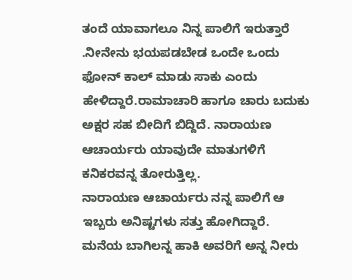ತಂದೆ ಯಾವಾಗಲೂ ನಿನ್ನ ಪಾಲಿಗೆ ಇರುತ್ತಾರೆ .ನೀನೇನು ಭಯಪಡಬೇಡ ಒಂದೇ ಒಂದು ಫೋನ್ ಕಾಲ್ ಮಾಡು ಸಾಕು ಎಂದು ಹೇಳಿದ್ದಾರೆ.ರಾಮಾಚಾರಿ ಹಾಗೂ ಚಾರು ಬದುಕು ಅಕ್ಷರ ಸಹ ಬೀದಿಗೆ ಬಿದ್ದಿದೆ. ನಾರಾಯಣ ಆಚಾರ್ಯರು ಯಾವುದೇ ಮಾತುಗಳಿಗೆ ಕನಿಕರವನ್ನ ತೋರುತ್ತಿಲ್ಲ.
ನಾರಾಯಣ ಆಚಾರ್ಯರು ನನ್ನ ಪಾಲಿಗೆ ಆ ಇಬ್ಬರು ಅನಿಷ್ಟಗಳು ಸತ್ತು ಹೋಗಿದ್ದಾರೆ. ಮನೆಯ ಬಾಗಿಲನ್ನ ಹಾಕಿ ಅವರಿಗೆ ಅನ್ನ ನೀರು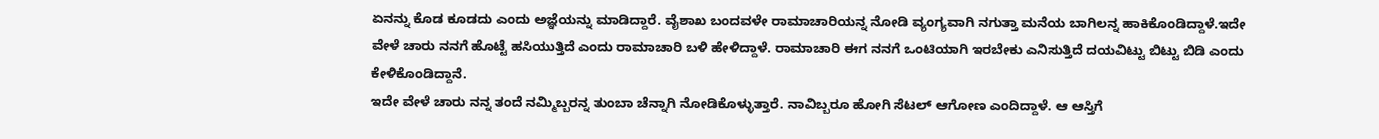ಏನನ್ನು ಕೊಡ ಕೂಡದು ಎಂದು ಅಜ್ಞೆಯನ್ನು ಮಾಡಿದ್ದಾರೆ. ವೈಶಾಖ ಬಂದವಳೇ ರಾಮಾಚಾರಿಯನ್ನ ನೋಡಿ ವ್ಯಂಗ್ಯವಾಗಿ ನಗುತ್ತಾ ಮನೆಯ ಬಾಗಿಲನ್ನ ಹಾಕಿಕೊಂಡಿದ್ದಾಳೆ.ಇದೇ ವೇಳೆ ಚಾರು ನನಗೆ ಹೊಟ್ಟೆ ಹಸಿಯುತ್ತಿದೆ ಎಂದು ರಾಮಾಚಾರಿ ಬಳಿ ಹೇಳಿದ್ದಾಳೆ. ರಾಮಾಚಾರಿ ಈಗ ನನಗೆ ಒಂಟಿಯಾಗಿ ಇರಬೇಕು ಎನಿಸುತ್ತಿದೆ ದಯವಿಟ್ಟು ಬಿಟ್ಟು ಬಿಡಿ ಎಂದು ಕೇಳಿಕೊಂಡಿದ್ದಾನೆ.
ಇದೇ ವೇಳೆ ಚಾರು ನನ್ನ ತಂದೆ ನಮ್ಮಿಬ್ಬರನ್ನ ತುಂಬಾ ಚೆನ್ನಾಗಿ ನೋಡಿಕೊಳ್ಳುತ್ತಾರೆ. ನಾವಿಬ್ಬರೂ ಹೋಗಿ ಸೆಟಲ್ ಆಗೋಣ ಎಂದಿದ್ದಾಳೆ. ಆ ಆಸ್ತಿಗೆ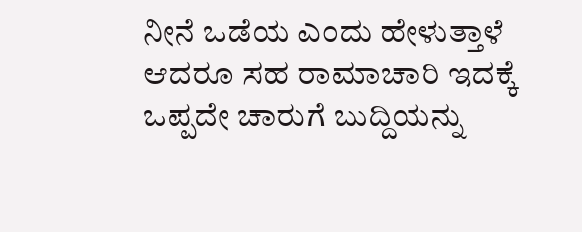ನೀನೆ ಒಡೆಯ ಎಂದು ಹೇಳುತ್ತಾಳೆ ಆದರೂ ಸಹ ರಾಮಾಚಾರಿ ಇದಕ್ಕೆ ಒಪ್ಪದೇ ಚಾರುಗೆ ಬುದ್ದಿಯನ್ನು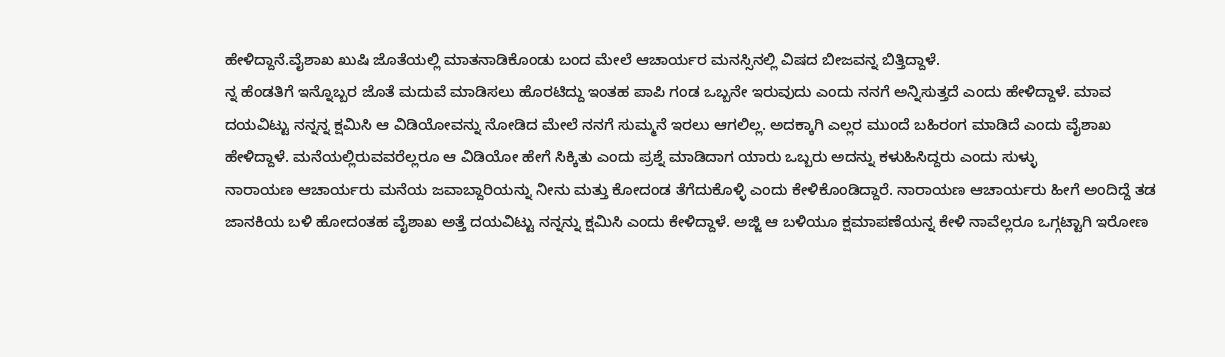ಹೇಳಿದ್ದಾನೆ.ವೈಶಾಖ ಖುಷಿ ಜೊತೆಯಲ್ಲಿ ಮಾತನಾಡಿಕೊಂಡು ಬಂದ ಮೇಲೆ ಆಚಾರ್ಯರ ಮನಸ್ಸಿನಲ್ಲಿ ವಿಷದ ಬೀಜವನ್ನ ಬಿತ್ತಿದ್ದಾಳೆ.
ನ್ನ ಹೆಂಡತಿಗೆ ಇನ್ನೊಬ್ಬರ ಜೊತೆ ಮದುವೆ ಮಾಡಿಸಲು ಹೊರಟಿದ್ದು ಇಂತಹ ಪಾಪಿ ಗಂಡ ಒಬ್ಬನೇ ಇರುವುದು ಎಂದು ನನಗೆ ಅನ್ನಿಸುತ್ತದೆ ಎಂದು ಹೇಳಿದ್ದಾಳೆ. ಮಾವ ದಯವಿಟ್ಟು ನನ್ನನ್ನ ಕ್ಷಮಿಸಿ ಆ ವಿಡಿಯೋವನ್ನು ನೋಡಿದ ಮೇಲೆ ನನಗೆ ಸುಮ್ಮನೆ ಇರಲು ಆಗಲಿಲ್ಲ. ಅದಕ್ಕಾಗಿ ಎಲ್ಲರ ಮುಂದೆ ಬಹಿರಂಗ ಮಾಡಿದೆ ಎಂದು ವೈಶಾಖ ಹೇಳಿದ್ದಾಳೆ. ಮನೆಯಲ್ಲಿರುವವರೆಲ್ಲರೂ ಆ ವಿಡಿಯೋ ಹೇಗೆ ಸಿಕ್ಕಿತು ಎಂದು ಪ್ರಶ್ನೆ ಮಾಡಿದಾಗ ಯಾರು ಒಬ್ಬರು ಅದನ್ನು ಕಳುಹಿಸಿದ್ದರು ಎಂದು ಸುಳ್ಳು
ನಾರಾಯಣ ಆಚಾರ್ಯರು ಮನೆಯ ಜವಾಬ್ದಾರಿಯನ್ನು ನೀನು ಮತ್ತು ಕೋದಂಡ ತೆಗೆದುಕೊಳ್ಳಿ ಎಂದು ಕೇಳಿಕೊಂಡಿದ್ದಾರೆ. ನಾರಾಯಣ ಆಚಾರ್ಯರು ಹೀಗೆ ಅಂದಿದ್ದೆ ತಡ ಜಾನಕಿಯ ಬಳಿ ಹೋದಂತಹ ವೈಶಾಖ ಅತ್ತೆ ದಯವಿಟ್ಟು ನನ್ನನ್ನು ಕ್ಷಮಿಸಿ ಎಂದು ಕೇಳಿದ್ದಾಳೆ. ಅಜ್ಜಿ ಆ ಬಳಿಯೂ ಕ್ಷಮಾಪಣೆಯನ್ನ ಕೇಳಿ ನಾವೆಲ್ಲರೂ ಒಗ್ಗಟ್ಟಾಗಿ ಇರೋಣ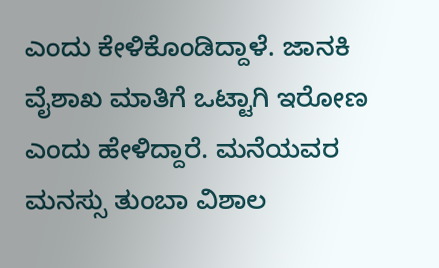ಎಂದು ಕೇಳಿಕೊಂಡಿದ್ದಾಳೆ. ಜಾನಕಿ ವೈಶಾಖ ಮಾತಿಗೆ ಒಟ್ಟಾಗಿ ಇರೋಣ ಎಂದು ಹೇಳಿದ್ದಾರೆ. ಮನೆಯವರ ಮನಸ್ಸು ತುಂಬಾ ವಿಶಾಲ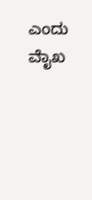ಎಂದು ವೈಾಖ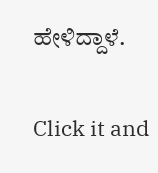ಹೇಳಿದ್ದಾಳೆ.


Click it and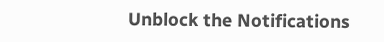Unblock the Notifications